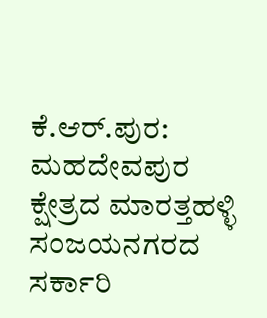ಕೆ.ಆರ್.ಪುರ: ಮಹದೇವಪುರ ಕ್ಷೇತ್ರದ ಮಾರತ್ತಹಳ್ಳಿ ಸಂಜಯನಗರದ ಸರ್ಕಾರಿ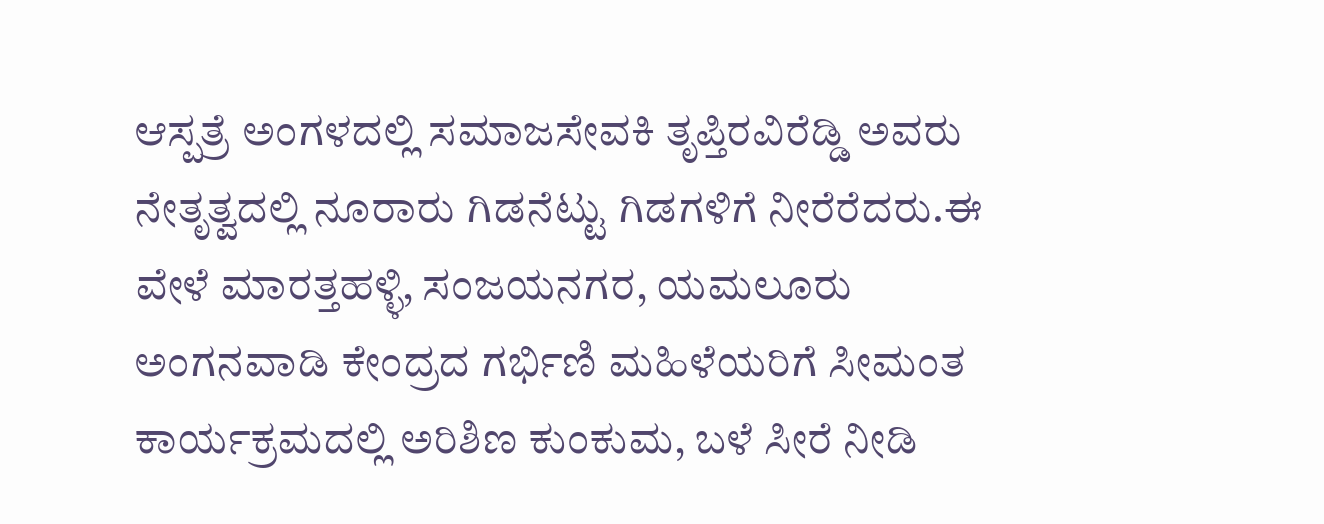ಆಸ್ಪತ್ರೆ ಅಂಗಳದಲ್ಲಿ ಸಮಾಜಸೇವಕಿ ತೃಪ್ತಿರವಿರೆಡ್ಡಿ ಅವರು ನೇತೃತ್ವದಲ್ಲಿ ನೂರಾರು ಗಿಡನೆಟ್ಟು ಗಿಡಗಳಿಗೆ ನೀರೆರೆದರು.ಈ ವೇಳೆ ಮಾರತ್ತಹಳ್ಳಿ, ಸಂಜಯನಗರ, ಯಮಲೂರು ಅಂಗನವಾಡಿ ಕೇಂದ್ರದ ಗರ್ಭಿಣಿ ಮಹಿಳೆಯರಿಗೆ ಸೀಮಂತ ಕಾರ್ಯಕ್ರಮದಲ್ಲಿ ಅರಿಶಿಣ ಕುಂಕುಮ, ಬಳೆ ಸೀರೆ ನೀಡಿ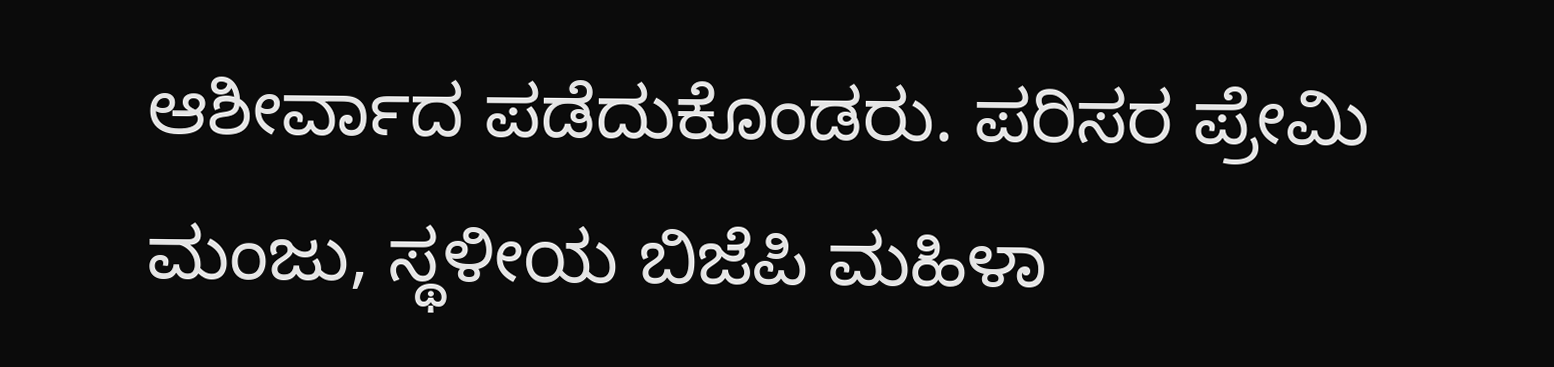ಆಶೀರ್ವಾದ ಪಡೆದುಕೊಂಡರು. ಪರಿಸರ ಪ್ರೇಮಿ ಮಂಜು, ಸ್ಥಳೀಯ ಬಿಜೆಪಿ ಮಹಿಳಾ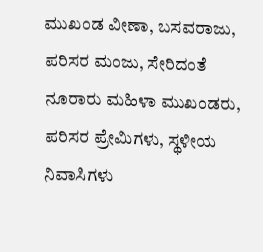ಮುಖಂಡ ವೀಣಾ, ಬಸವರಾಜು, ಪರಿಸರ ಮಂಜು, ಸೇರಿದಂತೆ ನೂರಾರು ಮಹಿಳಾ ಮುಖಂಡರು, ಪರಿಸರ ಪ್ರೇಮಿಗಳು, ಸ್ಥಳೀಯ ನಿವಾಸಿಗಳು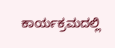ಕಾರ್ಯಕ್ರಮದಲ್ಲಿ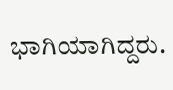ಭಾಗಿಯಾಗಿದ್ದರು.